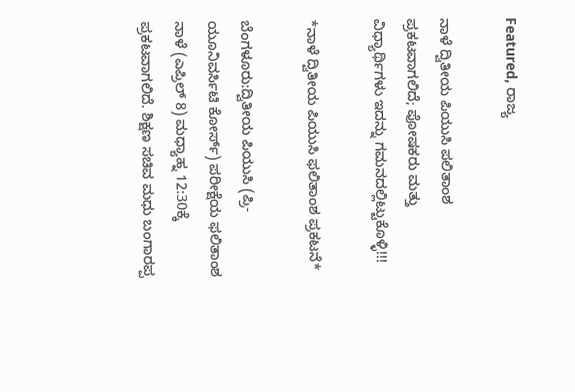Featured, ರಾಜ್ಯ

ನಾಳೆ ದ್ವಿತೀಯ ಪಿಯುಸಿ ಪಲಿತಾಂಶ ಪ್ರಕಟವಾಗಲಿದೆ; ಪೋಷಕರು ಮತ್ತು ವಿಧ್ಯಾರ್ಥಿಗಳು ಇದನ್ನು ಗಮನದಲ್ಲಿಟ್ಟುಕೊಳ್ಳಿ!!!

*ನಾಳೆ ದ್ವಿತೀಯ ಪಿಯುಸಿ ಫಲಿತಾಂಶ ಪ್ರಕಟನೆ*

ಬೆಂಗಳೂರು:ದ್ವಿತೀಯ ಪಿಯುಸಿ (ಪ್ರಿ-ಯೂನಿವರ್ಸಿಟಿ ಕೋರ್ಸ್) ಪರೀಕ್ಷೆಯ ಫಲಿತಾಂಶ ನಾಳೆ (ಎಪ್ರಿಲ್ 8) ಮಧ್ಯಾಹ್ನ 12:30ಕ್ಕೆ ಪ್ರಕಟವಾಗಲಿದೆ. ಶಿಕ್ಷಣ ಸಚಿವ ಮಧು ಬಂಗಾರಪ್ಪ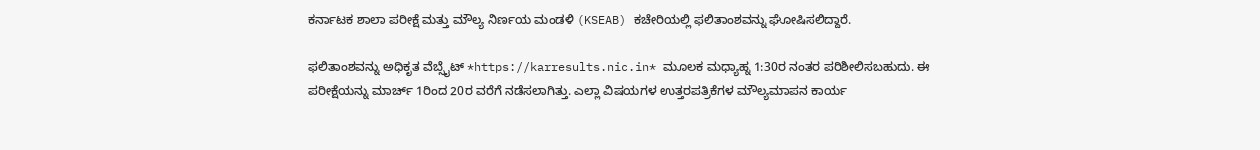ಕರ್ನಾಟಕ ಶಾಲಾ ಪರೀಕ್ಷೆ ಮತ್ತು ಮೌಲ್ಯ ನಿರ್ಣಯ ಮಂಡಳಿ (KSEAB) ಕಚೇರಿಯಲ್ಲಿ ಫಲಿತಾಂಶವನ್ನು ಘೋಷಿಸಲಿದ್ದಾರೆ.

ಫಲಿತಾಂಶವನ್ನು ಅಧಿಕೃತ ವೆಬ್ಸೈಟ್ *https://karresults.nic.in* ಮೂಲಕ ಮಧ್ಯಾಹ್ನ 1:30ರ ನಂತರ ಪರಿಶೀಲಿಸಬಹುದು. ಈ ಪರೀಕ್ಷೆಯನ್ನು ಮಾರ್ಚ್ 1ರಿಂದ 20ರ ವರೆಗೆ ನಡೆಸಲಾಗಿತ್ತು. ಎಲ್ಲಾ ವಿಷಯಗಳ ಉತ್ತರಪತ್ರಿಕೆಗಳ ಮೌಲ್ಯಮಾಪನ ಕಾರ್ಯ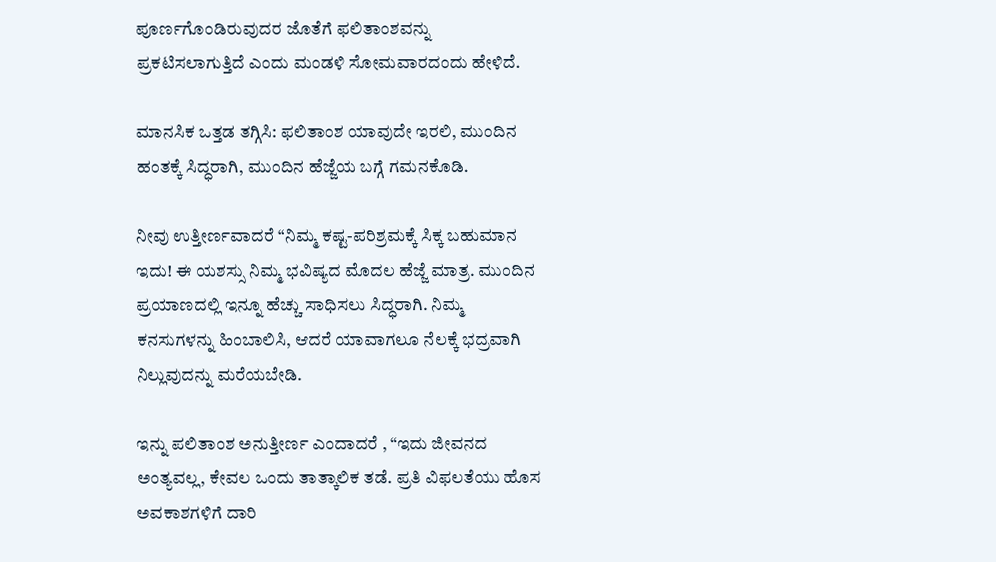ಪೂರ್ಣಗೊಂಡಿರುವುದರ ಜೊತೆಗೆ ಫಲಿತಾಂಶವನ್ನು ಪ್ರಕಟಿಸಲಾಗುತ್ತಿದೆ ಎಂದು ಮಂಡಳಿ ಸೋಮವಾರದಂದು ಹೇಳಿದೆ.

ಮಾನಸಿಕ ಒತ್ತಡ ತಗ್ಗಿಸಿ: ಫಲಿತಾಂಶ ಯಾವುದೇ ಇರಲಿ, ಮುಂದಿನ ಹಂತಕ್ಕೆ ಸಿದ್ಧರಾಗಿ, ಮುಂದಿನ ಹೆಜ್ಜೆಯ ಬಗ್ಗೆ ಗಮನಕೊಡಿ.

ನೀವು ಉತ್ತೀರ್ಣವಾದರೆ “ನಿಮ್ಮ ಕಷ್ಟ-ಪರಿಶ್ರಮಕ್ಕೆ ಸಿಕ್ಕ ಬಹುಮಾನ ಇದು! ಈ ಯಶಸ್ಸು ನಿಮ್ಮ ಭವಿಷ್ಯದ ಮೊದಲ ಹೆಜ್ಜೆ ಮಾತ್ರ. ಮುಂದಿನ ಪ್ರಯಾಣದಲ್ಲಿ ಇನ್ನೂ ಹೆಚ್ಚು ಸಾಧಿಸಲು ಸಿದ್ಧರಾಗಿ. ನಿಮ್ಮ ಕನಸುಗಳನ್ನು ಹಿಂಬಾಲಿಸಿ, ಆದರೆ ಯಾವಾಗಲೂ ನೆಲಕ್ಕೆ ಭದ್ರವಾಗಿ ನಿಲ್ಲುವುದನ್ನು ಮರೆಯಬೇಡಿ.

ಇನ್ನು ಪಲಿತಾಂಶ ಅನುತ್ತೀರ್ಣ ಎಂದಾದರೆ , “ಇದು ಜೀವನದ ಅಂತ್ಯವಲ್ಲ, ಕೇವಲ ಒಂದು ತಾತ್ಕಾಲಿಕ ತಡೆ. ಪ್ರತಿ ವಿಫಲತೆಯು ಹೊಸ ಅವಕಾಶಗಳಿಗೆ ದಾರಿ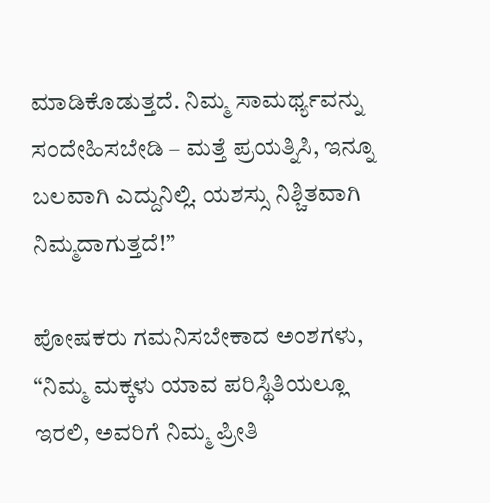ಮಾಡಿಕೊಡುತ್ತದೆ. ನಿಮ್ಮ ಸಾಮರ್ಥ್ಯವನ್ನು ಸಂದೇಹಿಸಬೇಡಿ – ಮತ್ತೆ ಪ್ರಯತ್ನಿಸಿ, ಇನ್ನೂ ಬಲವಾಗಿ ಎದ್ದುನಿಲ್ಲಿ. ಯಶಸ್ಸು ನಿಶ್ಚಿತವಾಗಿ ನಿಮ್ಮದಾಗುತ್ತದೆ!”

ಪೋಷಕರು ಗಮನಿಸಬೇಕಾದ ಅಂಶಗಳು, “ನಿಮ್ಮ ಮಕ್ಕಳು ಯಾವ ಪರಿಸ್ಥಿತಿಯಲ್ಲೂ ಇರಲಿ, ಅವರಿಗೆ ನಿಮ್ಮ ಪ್ರೀತಿ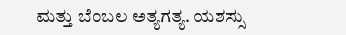ಮತ್ತು ಬೆಂಬಲ ಅತ್ಯಗತ್ಯ. ಯಶಸ್ಸು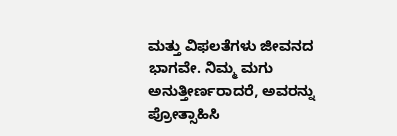ಮತ್ತು ವಿಫಲತೆಗಳು ಜೀವನದ ಭಾಗವೇ. ನಿಮ್ಮ ಮಗು ಅನುತ್ತೀರ್ಣರಾದರೆ, ಅವರನ್ನು ಪ್ರೋತ್ಸಾಹಿಸಿ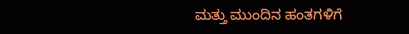ಮತ್ತು ಮುಂದಿನ ಹಂತಗಳಿಗೆ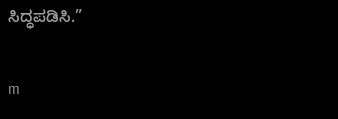ಸಿದ್ಧಪಡಿಸಿ.”

m